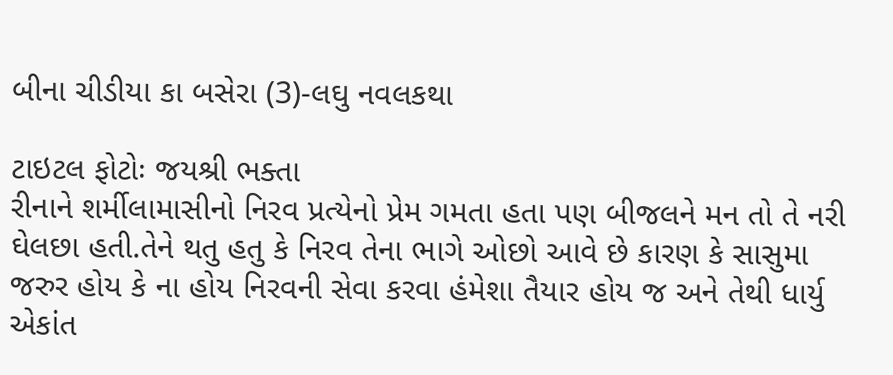બીના ચીડીયા કા બસેરા (3)-લઘુ નવલકથા

ટાઇટલ ફોટોઃ જયશ્રી ભક્તા
રીનાને શર્મીલામાસીનો નિરવ પ્રત્યેનો પ્રેમ ગમતા હતા પણ બીજલને મન તો તે નરી ઘેલછા હતી.તેને થતુ હતુ કે નિરવ તેના ભાગે ઓછો આવે છે કારણ કે સાસુમા જરુર હોય કે ના હોય નિરવની સેવા કરવા હંમેશા તૈયાર હોય જ અને તેથી ધાર્યુ એકાંત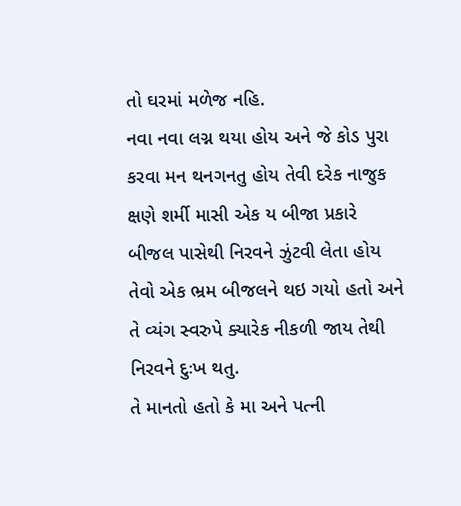તો ઘરમાં મળેજ નહિ.
નવા નવા લગ્ન થયા હોય અને જે કોડ પુરા કરવા મન થનગનતુ હોય તેવી દરેક નાજુક ક્ષણે શર્મી માસી એક ય બીજા પ્રકારે બીજલ પાસેથી નિરવને ઝુંટવી લેતા હોય તેવો એક ભ્રમ બીજલને થઇ ગયો હતો અને તે વ્યંગ સ્વરુપે ક્યારેક નીકળી જાય તેથી નિરવને દુઃખ થતુ.
તે માનતો હતો કે મા અને પત્ની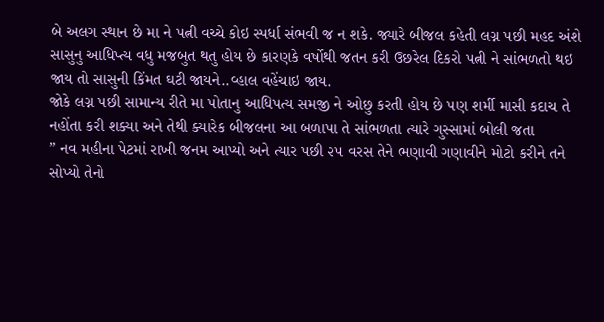બે અલગ સ્થાન છે મા ને પત્ની વચ્ચે કોઇ સ્પર્ધા સંભવી જ ન શકે. જ્યારે બીજલ કહેતી લગ્ન પછી મહદ અંશે સાસુનુ આધિપ્ત્ય વધુ મજબુત થતુ હોય છે કારણકે વર્ષોથી જતન કરી ઉછરેલ દિકરો પત્ની ને સાંભળતો થઇ જાય તો સાસુની કિંમત ઘટી જાયને..વ્હાલ વહેંચાઇ જાય.
જોકે લગ્ન પછી સામાન્ય રીતે મા પોતાનુ આધિપત્ય સમજી ને ઓછુ કરતી હોય છે પણ શર્મી માસી કદાચ તે નહોંતા કરી શક્યા અને તેથી ક્યારેક બીજલના આ બળાપા તે સાંભળતા ત્યારે ગુસ્સામાં બોલી જતા
” નવ મહીના પેટમાં રાખી જનમ આપ્યો અને ત્યાર પછી ૨૫ વરસ તેને ભણાવી ગણાવીને મોટો કરીને તને સોપ્યો તેનો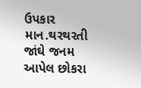ઉપકાર માન.થરથરતી જાંઘે જનમ આપેલ છોકરા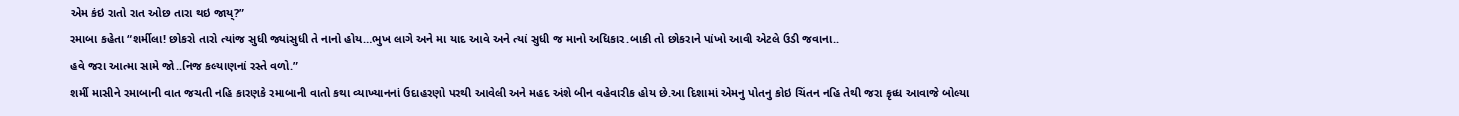એમ કંઇ રાતો રાત ઓછ તારા થઇ જાય્?”
રમાબા કહેતા “શર્મીલા! છોકરો તારો ત્યાંજ સુધી જ્યાંસુધી તે નાનો હોય…ભુખ લાગે અને મા યાદ આવે અને ત્યાં સુધી જ માનો અધિકાર.બાકી તો છોકરાને પાંખો આવી એટલે ઉડી જવાના..
હવે જરા આત્મા સામે જો..નિજ કલ્યાણનાં રસ્તે વળો.”
શર્મી માસીને રમાબાની વાત જચતી નહિ કારણકે રમાબાની વાતો કથા વ્યાખ્યાનનાં ઉદાહરણો પરથી આવેલી અને મહદ અંશે બીન વહેવારીક હોય છે.આ દિશામાં એમનુ પોતનુ કોઇ ચિંતન નહિ તેથી જરા કૃધ્ધ આવાજે બોલ્યા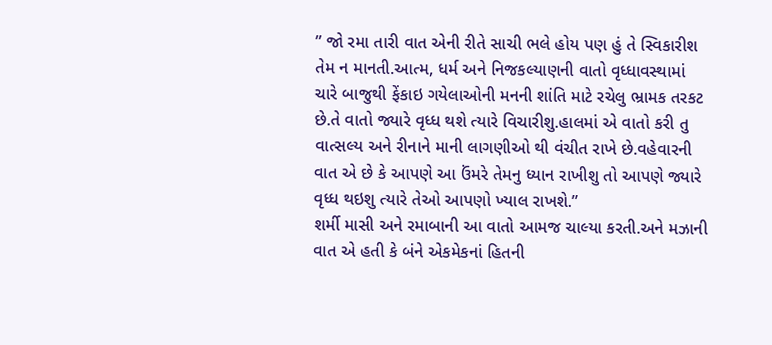” જો રમા તારી વાત એની રીતે સાચી ભલે હોય પણ હું તે સ્વિકારીશ તેમ ન માનતી.આત્મ, ધર્મ અને નિજકલ્યાણની વાતો વૃધ્ધાવસ્થામાં ચારે બાજુથી ફેંકાઇ ગયેલાઓની મનની શાંતિ માટે રચેલુ ભ્રામક તરકટ છે.તે વાતો જ્યારે વૃધ્ધ થશે ત્યારે વિચારીશુ.હાલમાં એ વાતો કરી તુ વાત્સલ્ય અને રીનાને માની લાગણીઓ થી વંચીત રાખે છે.વહેવારની વાત એ છે કે આપણે આ ઉંમરે તેમનુ ધ્યાન રાખીશુ તો આપણે જ્યારે વૃધ્ધ થઇશુ ત્યારે તેઓ આપણો ખ્યાલ રાખશે.”
શર્મી માસી અને રમાબાની આ વાતો આમજ ચાલ્યા કરતી.અને મઝાની વાત એ હતી કે બંને એકમેકનાં હિતની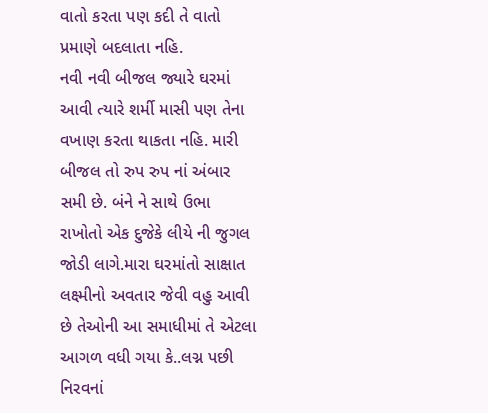વાતો કરતા પણ કદી તે વાતો પ્રમાણે બદલાતા નહિ.
નવી નવી બીજલ જ્યારે ઘરમાં આવી ત્યારે શર્મી માસી પણ તેના વખાણ કરતા થાકતા નહિ. મારી બીજલ તો રુપ રુપ નાં અંબાર સમી છે. બંને ને સાથે ઉભા રાખોતો એક દુજેકે લીયે ની જુગલ જોડી લાગે.મારા ઘરમાંતો સાક્ષાત લક્ષ્મીનો અવતાર જેવી વહુ આવી છે તેઓની આ સમાધીમાં તે એટલા આગળ વધી ગયા કે..લગ્ન પછી નિરવનાં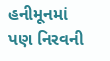હનીમૂનમાં પણ નિરવની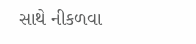સાથે નીકળવા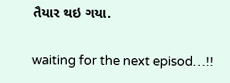તૈયાર થઇ ગયા.

waiting for the next episod…!!